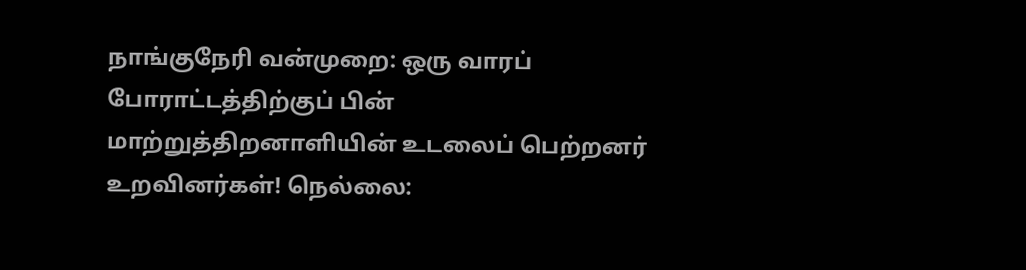நாங்குநேரி வன்முறை: ஒரு வாரப் போராட்டத்திற்குப் பின் மாற்றுத்திறனாளியின் உடலைப் பெற்றனர் உறவினர்கள்! நெல்லை: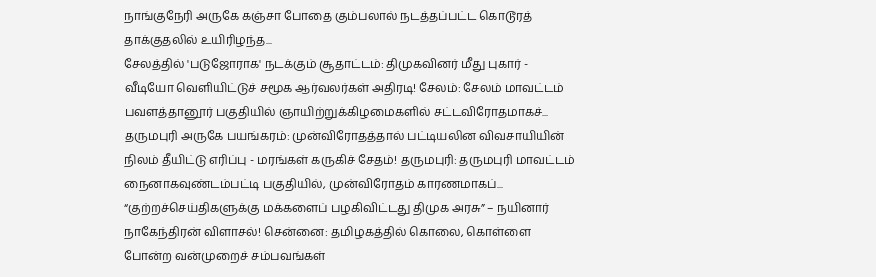நாங்குநேரி அருகே கஞ்சா போதை கும்பலால் நடத்தப்பட்ட கொடூரத் தாக்குதலில் உயிரிழந்த...
சேலத்தில் 'படுஜோராக' நடக்கும் சூதாட்டம்: திமுகவினர் மீது புகார் - வீடியோ வெளியிட்டுச் சமூக ஆர்வலர்கள் அதிரடி! சேலம்: சேலம் மாவட்டம் பவளத்தானூர் பகுதியில் ஞாயிற்றுக்கிழமைகளில் சட்டவிரோதமாகச்...
தருமபுரி அருகே பயங்கரம்: முன்விரோதத்தால் பட்டியலின விவசாயியின் நிலம் தீயிட்டு எரிப்பு - மரங்கள் கருகிச் சேதம்! தருமபுரி: தருமபுரி மாவட்டம் நைனாகவுண்டம்பட்டி பகுதியில், முன்விரோதம் காரணமாகப்...
“குற்றச்செய்திகளுக்கு மக்களைப் பழகிவிட்டது திமுக அரசு” – நயினார் நாகேந்திரன் விளாசல்! சென்னை: தமிழகத்தில் கொலை, கொள்ளை போன்ற வன்முறைச் சம்பவங்கள்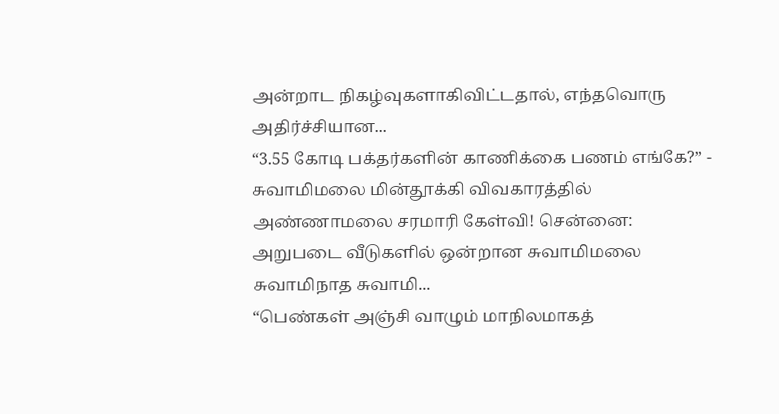அன்றாட நிகழ்வுகளாகிவிட்டதால், எந்தவொரு அதிர்ச்சியான...
“3.55 கோடி பக்தர்களின் காணிக்கை பணம் எங்கே?” - சுவாமிமலை மின்தூக்கி விவகாரத்தில் அண்ணாமலை சரமாரி கேள்வி! சென்னை: அறுபடை வீடுகளில் ஒன்றான சுவாமிமலை சுவாமிநாத சுவாமி...
“பெண்கள் அஞ்சி வாழும் மாநிலமாகத்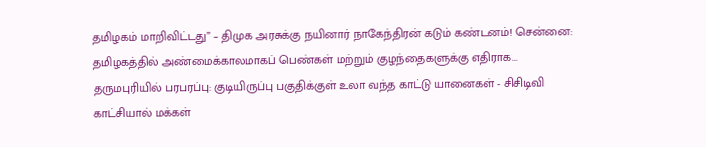தமிழகம் மாறிவிட்டது” – திமுக அரசுக்கு நயினார் நாகேந்திரன் கடும் கண்டனம்! சென்னை: தமிழகத்தில் அண்மைக்காலமாகப் பெண்கள் மற்றும் குழந்தைகளுக்கு எதிராக...
தருமபுரியில் பரபரப்பு: குடியிருப்பு பகுதிக்குள் உலா வந்த காட்டு யானைகள் - சிசிடிவி காட்சியால் மக்கள்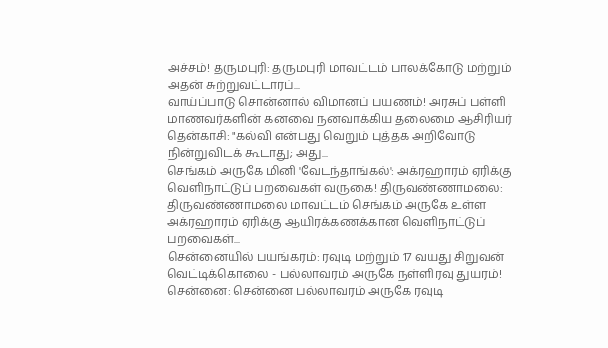அச்சம்! தருமபுரி: தருமபுரி மாவட்டம் பாலக்கோடு மற்றும் அதன் சுற்றுவட்டாரப்...
வாய்ப்பாடு சொன்னால் விமானப் பயணம்! அரசுப் பள்ளி மாணவர்களின் கனவை நனவாக்கிய தலைமை ஆசிரியர் தென்காசி: "கல்வி என்பது வெறும் புத்தக அறிவோடு நின்றுவிடக் கூடாது; அது...
செங்கம் அருகே மினி 'வேடந்தாங்கல்': அக்ரஹாரம் ஏரிக்கு வெளிநாட்டுப் பறவைகள் வருகை! திருவண்ணாமலை: திருவண்ணாமலை மாவட்டம் செங்கம் அருகே உள்ள அக்ரஹாரம் ஏரிக்கு ஆயிரக்கணக்கான வெளிநாட்டுப் பறவைகள்...
சென்னையில் பயங்கரம்: ரவுடி மற்றும் 17 வயது சிறுவன் வெட்டிக்கொலை - பல்லாவரம் அருகே நள்ளிரவு துயரம்! சென்னை: சென்னை பல்லாவரம் அருகே ரவுடி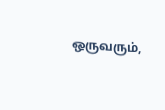ஒருவரும்,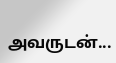அவருடன்...